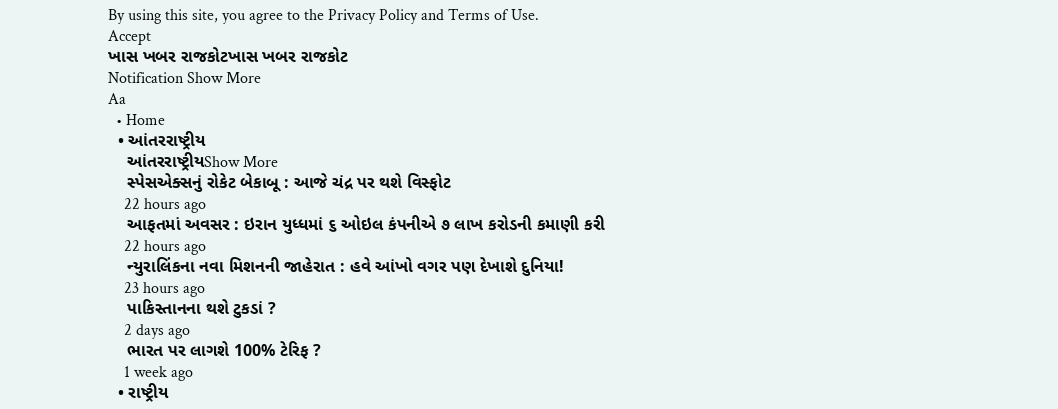By using this site, you agree to the Privacy Policy and Terms of Use.
Accept
ખાસ ખબર રાજકોટખાસ ખબર રાજકોટ
Notification Show More
Aa
  • Home
  • આંતરરાષ્ટ્રીય
    આંતરરાષ્ટ્રીયShow More
    સ્પેસએક્સનું રોકેટ બેકાબૂ : આજે ચંદ્ર પર થશે વિસ્ફોટ
    22 hours ago
    આફતમાં અવસર : ઇરાન યુધ્ધમાં ૬ ઓઇલ કંપનીએ ૭ લાખ કરોડની કમાણી કરી
    22 hours ago
    ન્યુરાલિંકના નવા મિશનની જાહેરાત : હવે આંખો વગર પણ દેખાશે દુનિયા!
    23 hours ago
    પાકિસ્તાનના થશે ટુકડાં ?
    2 days ago
    ભારત પર લાગશે 100% ટેરિફ ?
    1 week ago
  • રાષ્ટ્રીય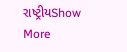રાષ્ટ્રીયShow More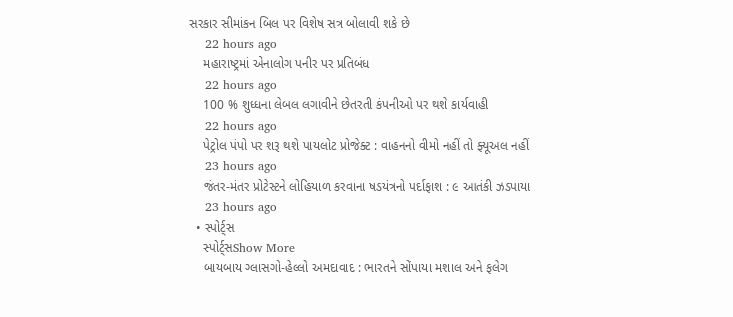સરકાર સીમાંકન બિલ પર વિશેષ સત્ર બોલાવી શકે છે
    22 hours ago
    મહારાષ્ટ્રમાં એનાલોગ પનીર પર પ્રતિબંધ
    22 hours ago
    100 % શુધ્ધના લેબલ લગાવીને છેતરતી કંપનીઓ પર થશે કાર્યવાહી
    22 hours ago
    પેટ્રોલ પંપો પર શરૂ થશે પાયલોટ પ્રોજેક્ટ : વાહનનો વીમો નહીં તો ફ્યૂઅલ નહીં
    23 hours ago
    જંતર-મંતર પ્રોટેસ્ટને લોહિયાળ કરવાના ષડયંત્રનો પર્દાફાશ : ૯ આતંકી ઝડપાયા
    23 hours ago
  • સ્પોર્ટ્સ
    સ્પોર્ટ્સShow More
    બાયબાય ગ્લાસગો-હેલ્લો અમદાવાદ : ભારતને સોંપાયા મશાલ અને ફલેગ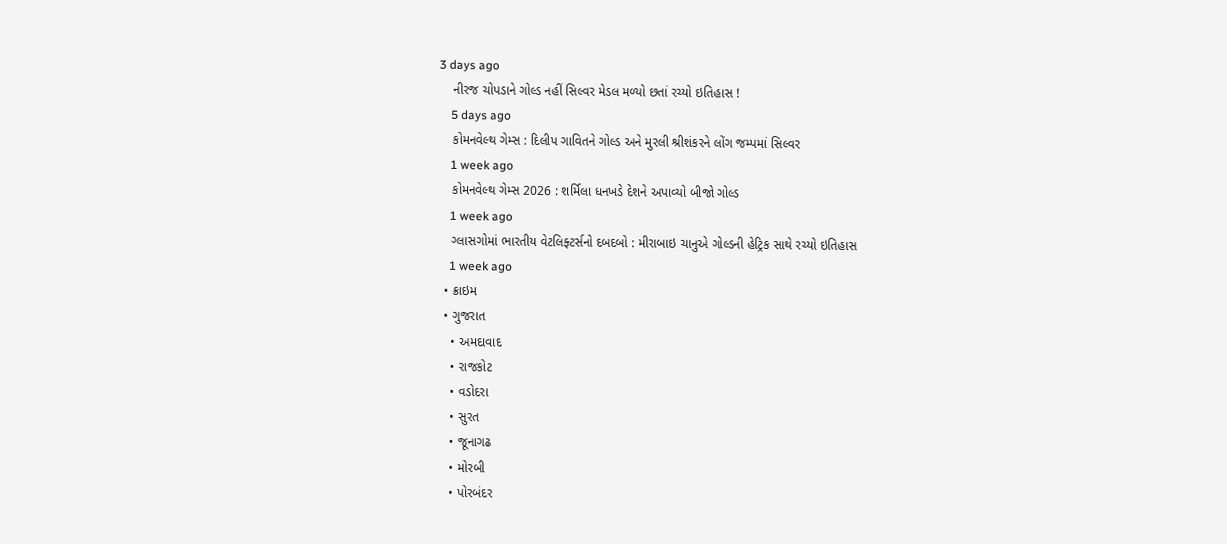3 days ago
    નીરજ ચોપડાને ગોલ્ડ નહીં સિલ્વર મેડલ મળ્યો છતાં રચ્યો ઇતિહાસ !
    5 days ago
    કોમનવેલ્થ ગેમ્સ : દિલીપ ગાવિતને ગોલ્ડ અને મુરલી શ્રીશંકરને લોંગ જમ્પમાં સિલ્વર
    1 week ago
    કોમનવેલ્થ ગેમ્સ 2026 : શર્મિલા ધનખડે દેશને અપાવ્યો બીજો ગોલ્ડ
    1 week ago
    ગ્લાસગોમાં ભારતીય વેટલિફ્ટર્સનો દબદબો : મીરાબાઇ ચાનુએ ગોલ્ડની હેટ્રિક સાથે રચ્યો ઇતિહાસ
    1 week ago
  • ક્રાઇમ
  • ગુજરાત
    • અમદાવાદ
    • રાજકોટ
    • વડોદરા
    • સુરત
    • જૂનાગઢ
    • મોરબી
    • પોરબંદર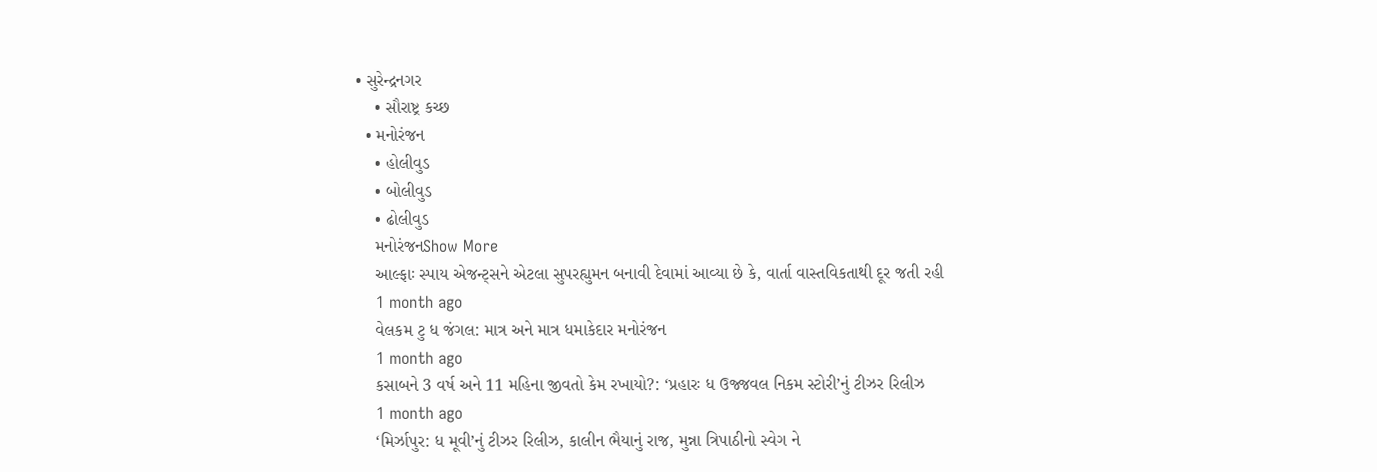• સુરેન્દ્રનગર
    • સૌરાષ્ટ્ર કચ્છ
  • મનોરંજન
    • હોલીવુડ
    • બોલીવુડ
    • ઢોલીવુડ
    મનોરંજનShow More
    આલ્ફાઃ સ્પાય એજન્ટ્સને એટલા સુપરહ્યુમન બનાવી દેવામાં આવ્યા છે કે, વાર્તા વાસ્તવિકતાથી દૂર જતી રહી
    1 month ago
    વેલકમ ટુ ધ જંગલ: માત્ર અને માત્ર ધમાકેદાર મનોરંજન
    1 month ago
    કસાબને 3 વર્ષ અને 11 મહિના જીવતો કેમ રખાયો?: ‘પ્રહારઃ ધ ઉજ્જવલ નિકમ સ્ટોરી’નું ટીઝર રિલીઝ
    1 month ago
    ‘મિર્ઝાપુર: ધ મૂવી’નું ટીઝર રિલીઝ, કાલીન ભૈયાનું રાજ, મુન્ના ત્રિપાઠીનો સ્વેગ ને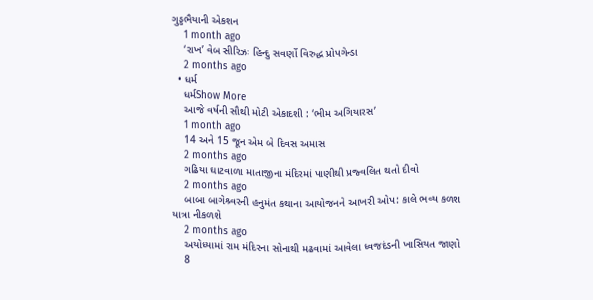ગુડ્ડભૈયાની એકશન
    1 month ago
    ‘રાખ’ વેબ સીરિઝઃ હિન્દુ સવર્ણો વિરુદ્ધ પ્રોપગેન્ડા
    2 months ago
  • ધર્મ
    ધર્મShow More
    આજે વર્ષની સૌથી મોટી એકાદશી : ‘ભીમ અગિયારસ’
    1 month ago
    14 અને 15 જૂન એમ બે દિવસ અમાસ
    2 months ago
    ગઢિયા ઘાટવાળા માતાજીના મંદિરમાં પાણીથી પ્રજ્વલિત થતો દીવો
    2 months ago
    બાબા બાગેશ્ર્વરની હનુમંત કથાના આયોજનને આખરી ઓપ: કાલે ભવ્ય કળશ યાત્રા નીકળશે
    2 months ago
    અયોધ્યામાં રામ મંદિરના સોનાથી મઢવામાં આવેલા ધ્વજદંડની ખાસિયત જાણો
    8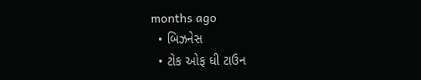months ago
  • બિઝનેસ
  • ટોક ઓફ ધી ટાઉન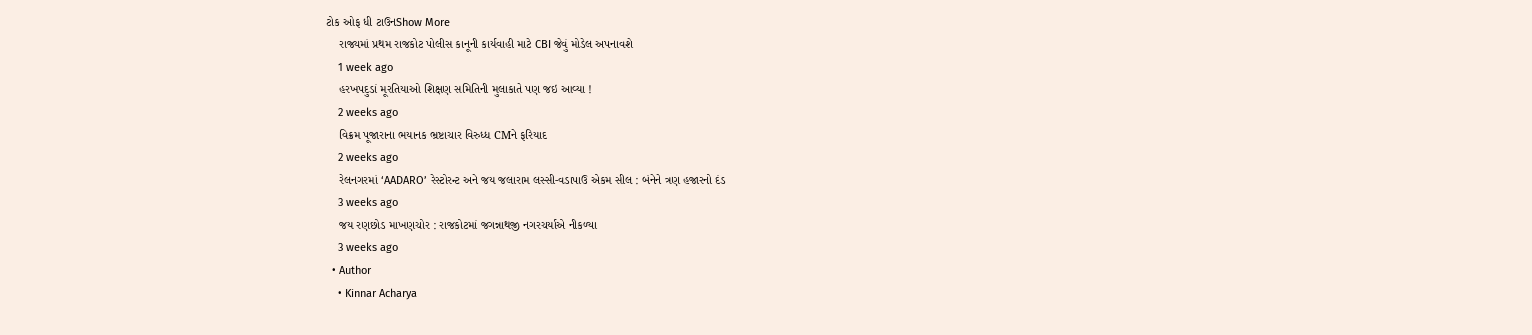ટોક ઓફ ધી ટાઉનShow More
    રાજ્યમાં પ્રથમ રાજકોટ પોલીસ કાનૂની કાર્યવાહી માટે CBI જેવું મોડેલ અપનાવશે
    1 week ago
    હરખપદુડાં મૂરતિયાઓ શિક્ષણ સમિતિની મુલાકાતે પણ જઇ આવ્યા !
    2 weeks ago
    વિક્રમ પૂજારાના ભયાનક ભ્રષ્ટાચાર વિરુધ્ધ CMને ફરિયાદ
    2 weeks ago
    રેલનગરમાં ‘AADARO’ રેસ્ટોરન્ટ અને જય જલારામ લસ્સી-વડાપાઉ એકમ સીલ : બંનેને ત્રણ હજારનો દંડ
    3 weeks ago
    જય રણછોડ માખણચોર : રાજકોટમાં જગન્નાથજી નગરચર્યાએ નીકળ્યા
    3 weeks ago
  • Author
    • Kinnar Acharya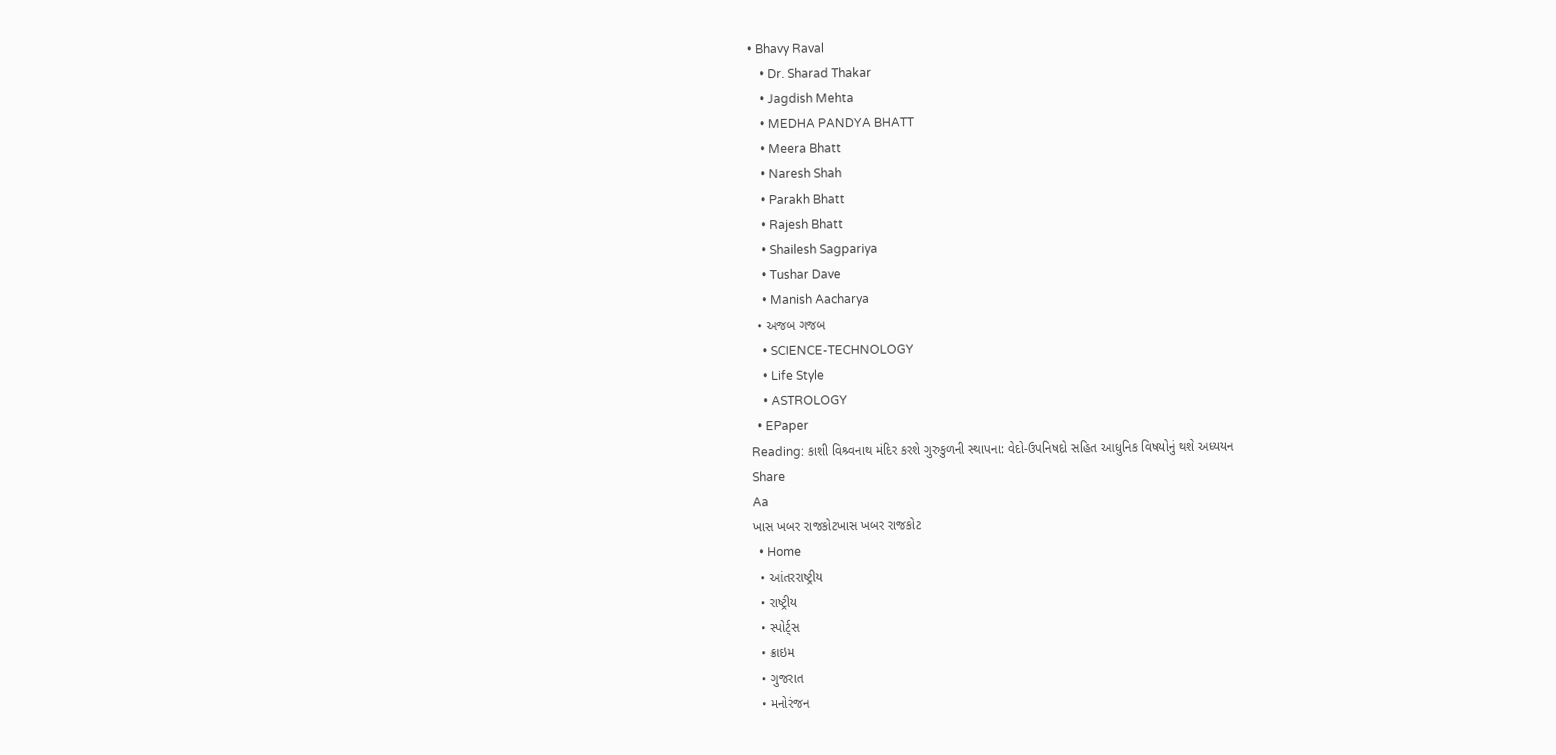• Bhavy Raval
    • Dr. Sharad Thakar
    • Jagdish Mehta
    • MEDHA PANDYA BHATT
    • Meera Bhatt
    • Naresh Shah
    • Parakh Bhatt
    • Rajesh Bhatt
    • Shailesh Sagpariya
    • Tushar Dave
    • Manish Aacharya
  • અજબ ગજબ
    • SCIENCE-TECHNOLOGY
    • Life Style
    • ASTROLOGY
  • EPaper
Reading: કાશી વિશ્ર્વનાથ મંદિર કરશે ગુરુકુળની સ્થાપના: વેદો-ઉપનિષદો સહિત આધુનિક વિષયોનું થશે અધ્યયન
Share
Aa
ખાસ ખબર રાજકોટખાસ ખબર રાજકોટ
  • Home
  • આંતરરાષ્ટ્રીય
  • રાષ્ટ્રીય
  • સ્પોર્ટ્સ
  • ક્રાઇમ
  • ગુજરાત
  • મનોરંજન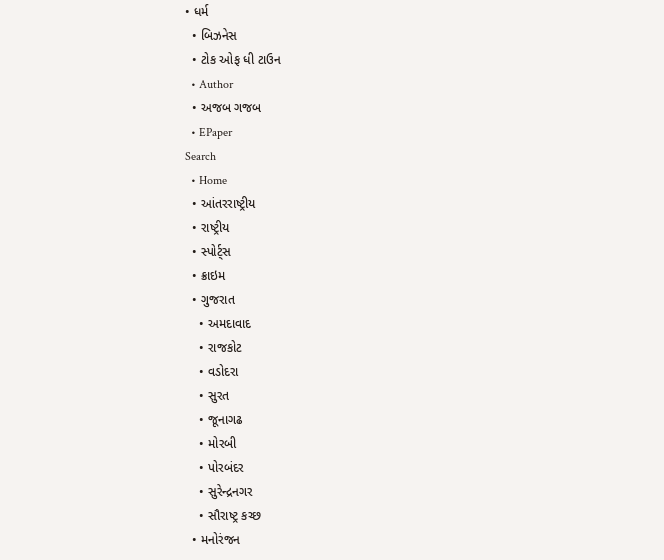• ધર્મ
  • બિઝનેસ
  • ટોક ઓફ ધી ટાઉન
  • Author
  • અજબ ગજબ
  • EPaper
Search
  • Home
  • આંતરરાષ્ટ્રીય
  • રાષ્ટ્રીય
  • સ્પોર્ટ્સ
  • ક્રાઇમ
  • ગુજરાત
    • અમદાવાદ
    • રાજકોટ
    • વડોદરા
    • સુરત
    • જૂનાગઢ
    • મોરબી
    • પોરબંદર
    • સુરેન્દ્રનગર
    • સૌરાષ્ટ્ર કચ્છ
  • મનોરંજન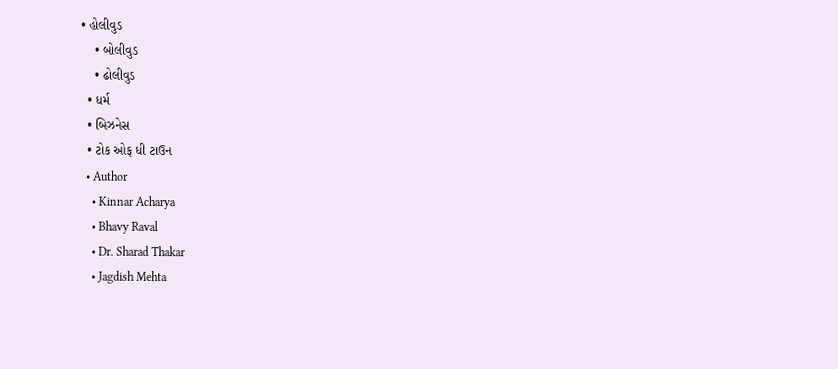• હોલીવુડ
    • બોલીવુડ
    • ઢોલીવુડ
  • ધર્મ
  • બિઝનેસ
  • ટોક ઓફ ધી ટાઉન
  • Author
    • Kinnar Acharya
    • Bhavy Raval
    • Dr. Sharad Thakar
    • Jagdish Mehta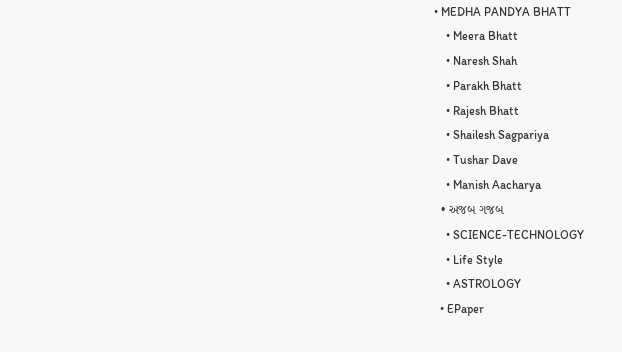• MEDHA PANDYA BHATT
    • Meera Bhatt
    • Naresh Shah
    • Parakh Bhatt
    • Rajesh Bhatt
    • Shailesh Sagpariya
    • Tushar Dave
    • Manish Aacharya
  • અજબ ગજબ
    • SCIENCE-TECHNOLOGY
    • Life Style
    • ASTROLOGY
  • EPaper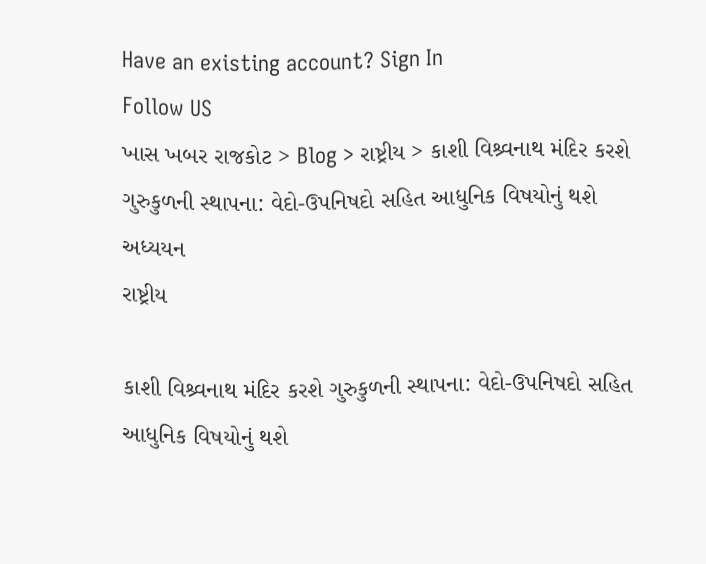Have an existing account? Sign In
Follow US
ખાસ ખબર રાજકોટ > Blog > રાષ્ટ્રીય > કાશી વિશ્ર્વનાથ મંદિર કરશે ગુરુકુળની સ્થાપના: વેદો-ઉપનિષદો સહિત આધુનિક વિષયોનું થશે અધ્યયન
રાષ્ટ્રીય

કાશી વિશ્ર્વનાથ મંદિર કરશે ગુરુકુળની સ્થાપના: વેદો-ઉપનિષદો સહિત આધુનિક વિષયોનું થશે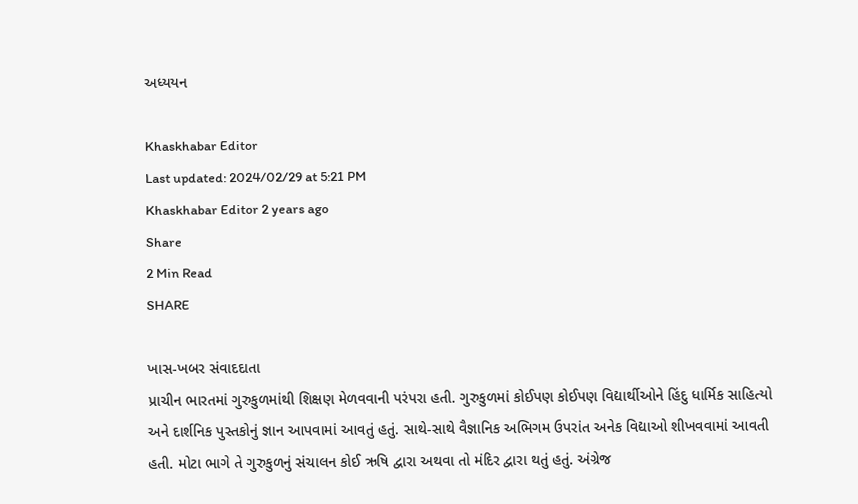અધ્યયન

Khaskhabar Editor
Last updated: 2024/02/29 at 5:21 PM
Khaskhabar Editor 2 years ago
Share
2 Min Read
SHARE

ખાસ-ખબર સંવાદદાતા
પ્રાચીન ભારતમાં ગુરુકુળમાંથી શિક્ષણ મેળવવાની પરંપરા હતી. ગુરુકુળમાં કોઈપણ કોઈપણ વિદ્યાર્થીઓને હિંદુ ધાર્મિક સાહિત્યો અને દાર્શનિક પુસ્તકોનું જ્ઞાન આપવામાં આવતું હતું. સાથે-સાથે વૈજ્ઞાનિક અભિગમ ઉપરાંત અનેક વિદ્યાઓ શીખવવામાં આવતી હતી. મોટા ભાગે તે ગુરુકુળનું સંચાલન કોઈ ઋષિ દ્વારા અથવા તો મંદિર દ્વારા થતું હતું. અંગ્રેજ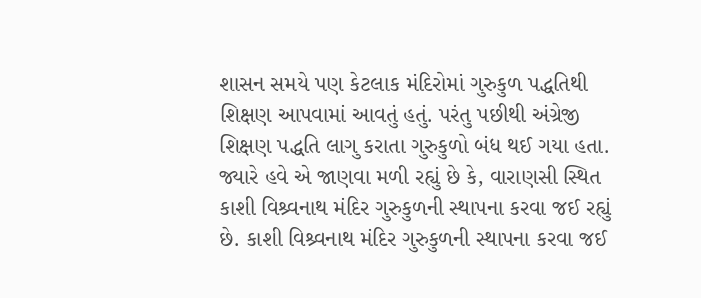શાસન સમયે પણ કેટલાક મંદિરોમાં ગુરુકુળ પદ્ધતિથી શિક્ષણ આપવામાં આવતું હતું. પરંતુ પછીથી અંગ્રેજી શિક્ષણ પદ્ધતિ લાગુ કરાતા ગુરુકુળો બંધ થઈ ગયા હતા. જ્યારે હવે એ જાણવા મળી રહ્યું છે કે, વારાણસી સ્થિત કાશી વિશ્ર્વનાથ મંદિર ગુરુકુળની સ્થાપના કરવા જઈ રહ્યું છે. કાશી વિશ્ર્વનાથ મંદિર ગુરુકુળની સ્થાપના કરવા જઈ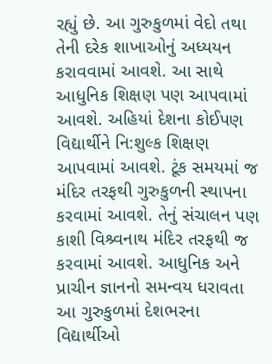રહ્યું છે. આ ગુરુકુળમાં વેદો તથા તેની દરેક શાખાઓનું અધ્યયન કરાવવામાં આવશે. આ સાથે આધુનિક શિક્ષણ પણ આપવામાં આવશે. અહિયાં દેશના કોઈપણ વિદ્યાર્થીને નિ:શુલ્ક શિક્ષણ આપવામાં આવશે. ટૂંક સમયમાં જ મંદિર તરફથી ગુરુકુળની સ્થાપના કરવામાં આવશે. તેનું સંચાલન પણ કાશી વિશ્ર્વનાથ મંદિર તરફથી જ કરવામાં આવશે. આધુનિક અને પ્રાચીન જ્ઞાનનો સમન્વય ધરાવતા આ ગુરુકુળમાં દેશભરના વિદ્યાર્થીઓ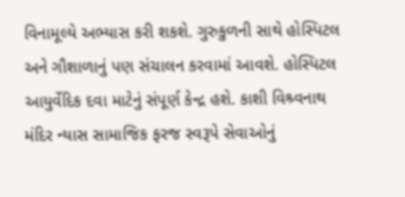વિનામૂલ્યે અભ્યાસ કરી શકશે. ગુરુકુળની સાથે હોસ્પિટલ અને ગૌશાળાનું પણ સંચાલન કરવામાં આવશે. હોસ્પિટલ આયુર્વેદિક દવા માટેનું સંપૂર્ણ કેન્દ્ર હશે. કાશી વિશ્ર્વનાથ મંદિર ન્યાસ સામાજિક ફરજ સ્વરૂપે સેવાઓનું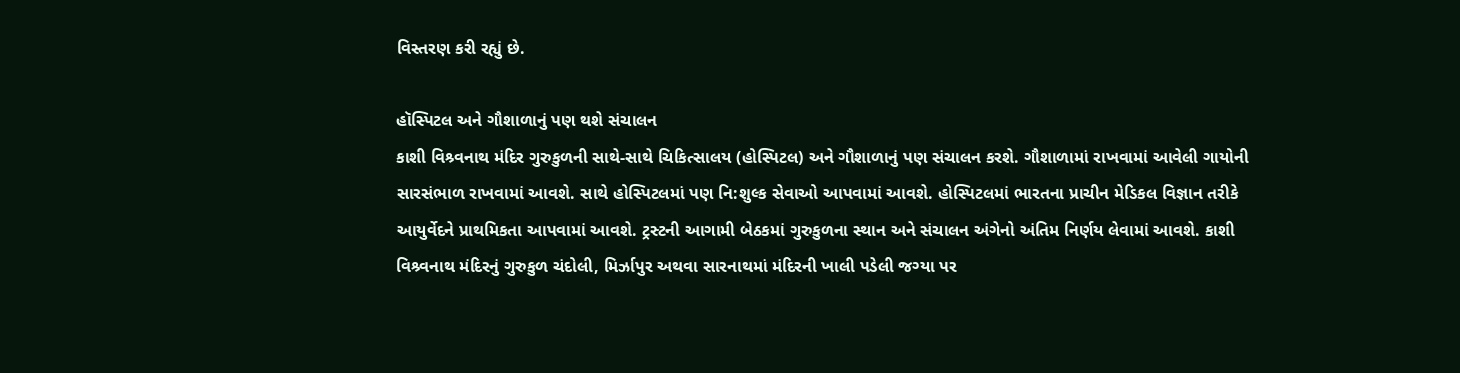વિસ્તરણ કરી રહ્યું છે.

હૉસ્પિટલ અને ગૌશાળાનું પણ થશે સંચાલન
કાશી વિશ્ર્વનાથ મંદિર ગુરુકુળની સાથે-સાથે ચિકિત્સાલય (હોસ્પિટલ) અને ગૌશાળાનું પણ સંચાલન કરશે. ગૌશાળામાં રાખવામાં આવેલી ગાયોની સારસંભાળ રાખવામાં આવશે. સાથે હોસ્પિટલમાં પણ નિ:શુલ્ક સેવાઓ આપવામાં આવશે. હોસ્પિટલમાં ભારતના પ્રાચીન મેડિકલ વિજ્ઞાન તરીકે આયુર્વેદને પ્રાથમિકતા આપવામાં આવશે. ટ્રસ્ટની આગામી બેઠકમાં ગુરુકુળના સ્થાન અને સંચાલન અંગેનો અંતિમ નિર્ણય લેવામાં આવશે. કાશી વિશ્ર્વનાથ મંદિરનું ગુરુકુળ ચંદોલી, મિર્ઝાપુર અથવા સારનાથમાં મંદિરની ખાલી પડેલી જગ્યા પર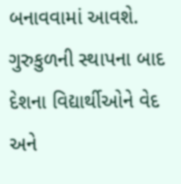બનાવવામાં આવશે. ગુરુકુળની સ્થાપના બાદ દેશના વિદ્યાર્થીઓને વેદ અને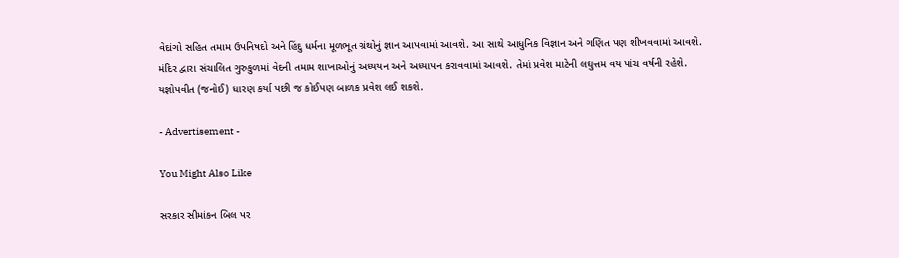વેદાંગો સહિત તમામ ઉપનિષદો અને હિંદુ ધર્મના મૂળભૂત ગ્રંથોનું જ્ઞાન આપવામાં આવશે. આ સાથે આધુનિક વિજ્ઞાન અને ગણિત પણ શીખવવામાં આવશે. મંદિર દ્વારા સંચાલિત ગુરુકુળમાં વેદની તમામ શાખાઓનું અધ્યયન અને અધ્યાપન કરાવવામાં આવશે. તેમાં પ્રવેશ માટેની લઘુત્તમ વય પાંચ વર્ષની રહેશે. યજ્ઞોપવીત (જનોઈ) ધારણ કર્યા પછી જ કોઈપણ બાળક પ્રવેશ લઈ શકશે.

- Advertisement -

You Might Also Like

સરકાર સીમાંકન બિલ પર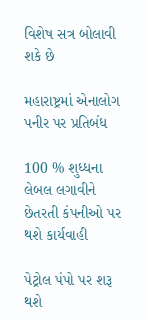વિશેષ સત્ર બોલાવી શકે છે

મહારાષ્ટ્રમાં એનાલોગ પનીર પર પ્રતિબંધ

100 % શુધ્ધના લેબલ લગાવીને છેતરતી કંપનીઓ પર થશે કાર્યવાહી

પેટ્રોલ પંપો પર શરૂ થશે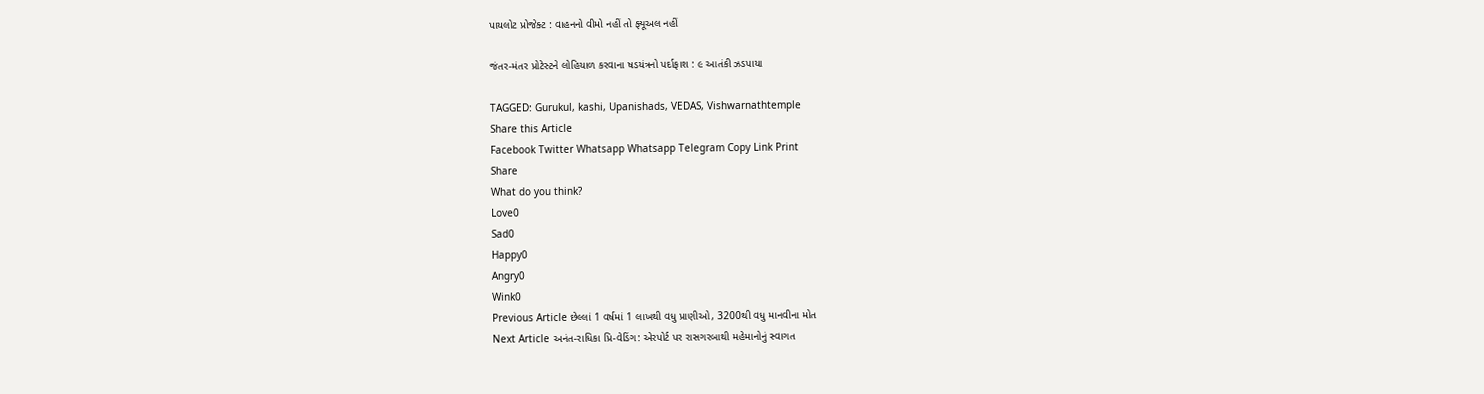પાયલોટ પ્રોજેક્ટ : વાહનનો વીમો નહીં તો ફ્યૂઅલ નહીં

જંતર-મંતર પ્રોટેસ્ટને લોહિયાળ કરવાના ષડયંત્રનો પર્દાફાશ : ૯ આતંકી ઝડપાયા

TAGGED: Gurukul, kashi, Upanishads, VEDAS, Vishwarnathtemple
Share this Article
Facebook Twitter Whatsapp Whatsapp Telegram Copy Link Print
Share
What do you think?
Love0
Sad0
Happy0
Angry0
Wink0
Previous Article છેલ્લાં 1 વર્ષમાં 1 લાખથી વધુ પ્રાણીઓ, 3200થી વધુ માનવીના મોત
Next Article અનંત-રાધિકા પ્રિ-વેડિંગ: એરપોર્ટ પર રાસગરબાથી મહેમાનોનું સ્વાગત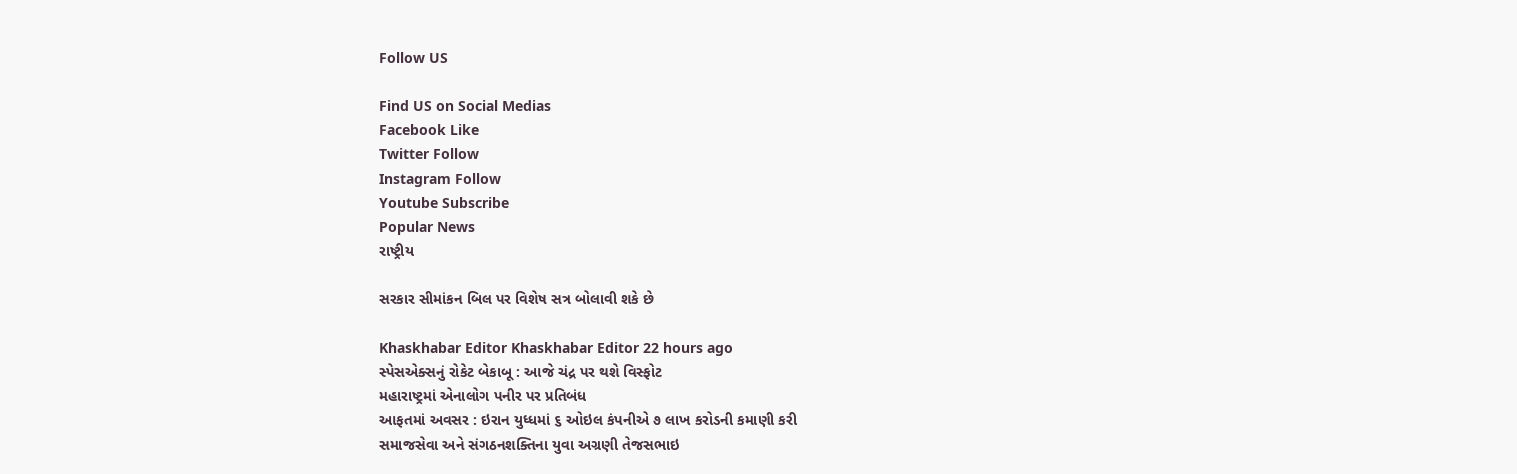Follow US

Find US on Social Medias
Facebook Like
Twitter Follow
Instagram Follow
Youtube Subscribe
Popular News
રાષ્ટ્રીય

સરકાર સીમાંકન બિલ પર વિશેષ સત્ર બોલાવી શકે છે

Khaskhabar Editor Khaskhabar Editor 22 hours ago
સ્પેસએક્સનું રોકેટ બેકાબૂ : આજે ચંદ્ર પર થશે વિસ્ફોટ
મહારાષ્ટ્રમાં એનાલોગ પનીર પર પ્રતિબંધ
આફતમાં અવસર : ઇરાન યુધ્ધમાં ૬ ઓઇલ કંપનીએ ૭ લાખ કરોડની કમાણી કરી
સમાજસેવા અને સંગઠનશક્તિના યુવા અગ્રણી તેજસભાઇ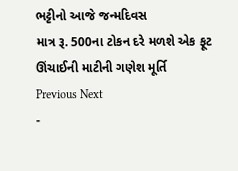ભટ્ટીનો આજે જન્મદિવસ
માત્ર રૂ. 500ના ટોકન દરે મળશે એક ફૂટ ઊંચાઈની માટીની ગણેશ મૂર્તિ
Previous Next
-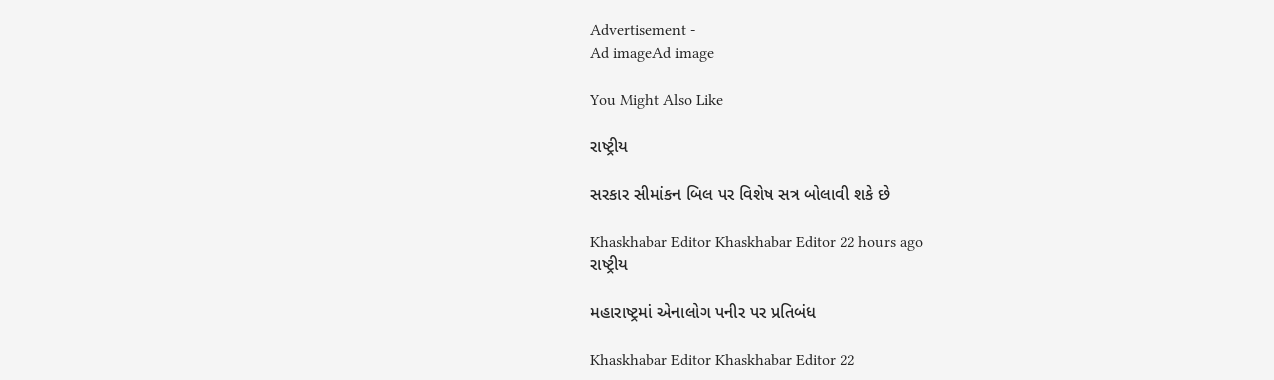Advertisement -
Ad imageAd image

You Might Also Like

રાષ્ટ્રીય

સરકાર સીમાંકન બિલ પર વિશેષ સત્ર બોલાવી શકે છે

Khaskhabar Editor Khaskhabar Editor 22 hours ago
રાષ્ટ્રીય

મહારાષ્ટ્રમાં એનાલોગ પનીર પર પ્રતિબંધ

Khaskhabar Editor Khaskhabar Editor 22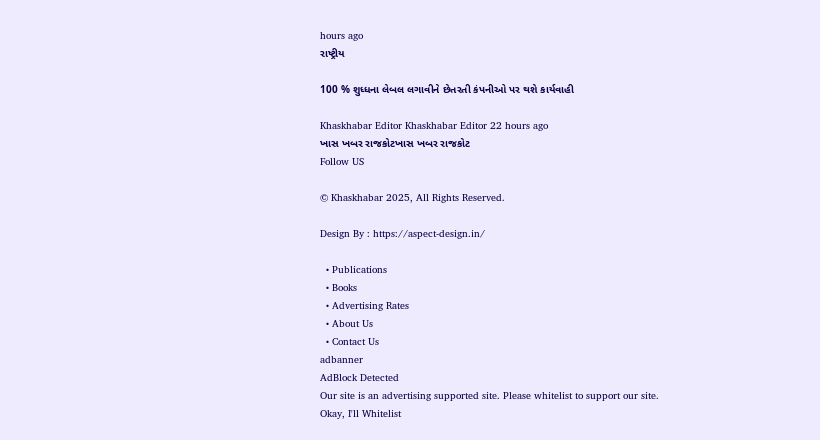hours ago
રાષ્ટ્રીય

100 % શુધ્ધના લેબલ લગાવીને છેતરતી કંપનીઓ પર થશે કાર્યવાહી

Khaskhabar Editor Khaskhabar Editor 22 hours ago
ખાસ ખબર રાજકોટખાસ ખબર રાજકોટ
Follow US

© Khaskhabar 2025, All Rights Reserved.

Design By : https://aspect-design.in/

  • Publications
  • Books
  • Advertising Rates
  • About Us
  • Contact Us
adbanner
AdBlock Detected
Our site is an advertising supported site. Please whitelist to support our site.
Okay, I'll Whitelist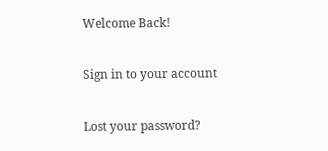Welcome Back!

Sign in to your account

Lost your password?